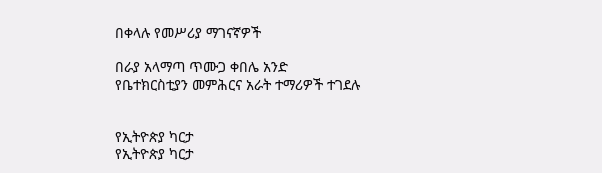በቀላሉ የመሥሪያ ማገናኛዎች

በራያ አላማጣ ጥሙጋ ቀበሌ አንድ የቤተክርስቲያን መምሕርና አራት ተማሪዎች ተገደሉ


የኢትዮጵያ ካርታ
የኢትዮጵያ ካርታ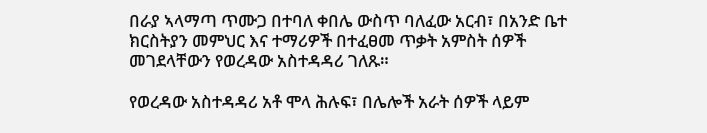በራያ ኣላማጣ ጥሙጋ በተባለ ቀበሌ ውስጥ ባለፈው አርብ፣ በአንድ ቤተ ክርስትያን መምህር እና ተማሪዎች በተፈፀመ ጥቃት አምስት ሰዎች መገደላቸውን የወረዳው አስተዳዳሪ ገለጹ።

የወረዳው አስተዳዳሪ አቶ ሞላ ሕሉፍ፣ በሌሎች አራት ሰዎች ላይም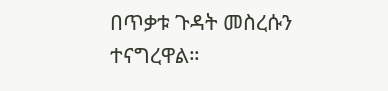በጥቃቱ ጉዳት መስረሱን ተናግረዋል።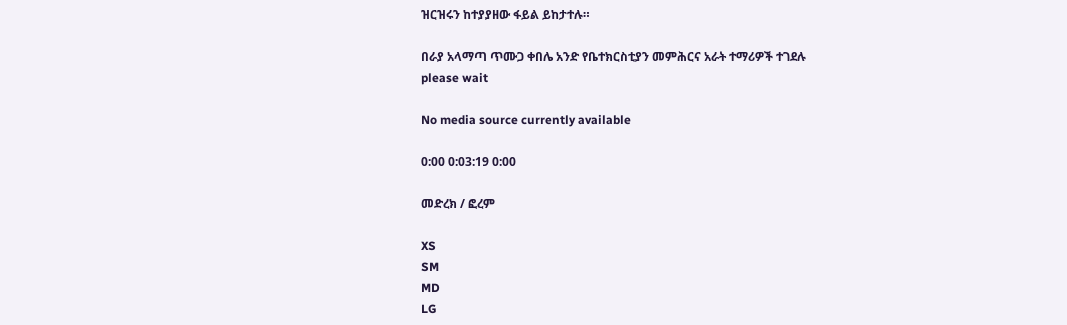ዝርዝሩን ከተያያዘው ፋይል ይከታተሉ።

በራያ አላማጣ ጥሙጋ ቀበሌ አንድ የቤተክርስቲያን መምሕርና አራት ተማሪዎች ተገደሉ
please wait

No media source currently available

0:00 0:03:19 0:00

መድረክ / ፎረም

XS
SM
MD
LG